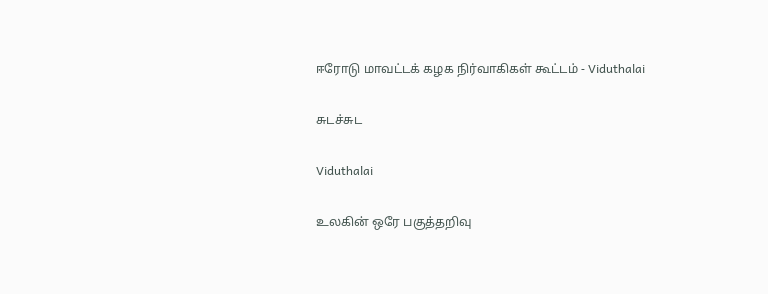ஈரோடு மாவட்டக் கழக நிர்வாகிகள் கூட்டம் - Viduthalai

சுடச்சுட

Viduthalai

உலகின் ஒரே பகுத்தறிவு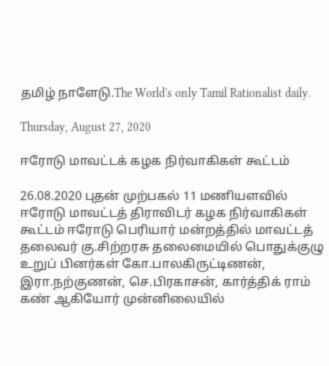தமிழ் நாளேடு.The World's only Tamil Rationalist daily.

Thursday, August 27, 2020

ஈரோடு மாவட்டக் கழக நிர்வாகிகள் கூட்டம்

26.08.2020 புதன் முற்பகல் 11 மணியளவில் ஈரோடு மாவட்டத் திராவிடர் கழக நிர்வாகிகள் கூட்டம் ஈரோடு பெரியார் மன்றத்தில் மாவட்டத் தலைவர் கு.சிற்றரசு தலைமையில் பொதுக்குழு உறுப் பினர்கள் கோ.பாலகிருட்டிணன், இரா.நற்குணன், செ.பிரகாசன், கார்த்திக் ராம் கண் ஆகியோர் முன்னிலையில்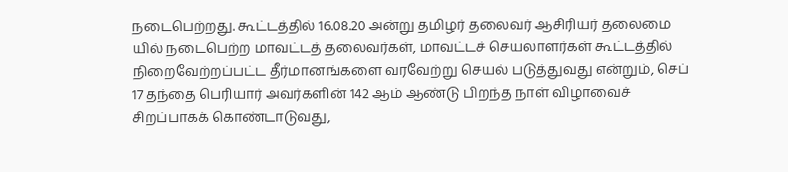நடைபெற்றது. கூட்டத்தில் 16.08.20 அன்று தமிழர் தலைவர் ஆசிரியர் தலைமை யில் நடைபெற்ற மாவட்டத் தலைவர்கள், மாவட்டச் செயலாளர்கள் கூட்டத்தில் நிறைவேற்றப்பட்ட தீர்மானங்களை வரவேற்று செயல் படுத்துவது என்றும், செப் 17 தந்தை பெரியார் அவர்களின் 142 ஆம் ஆண்டு பிறந்த நாள் விழாவைச் சிறப்பாகக் கொண்டாடுவது,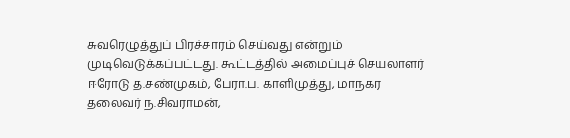சுவரெழுத்துப் பிரச்சாரம் செய்வது என்றும் முடிவெடுக்கப்பட்டது. கூட்டத்தில் அமைப்புச் செயலாளர் ஈரோடு த.சண்முகம், பேரா.ப. காளிமுத்து, மாநகர தலைவர் ந.சிவராமன்,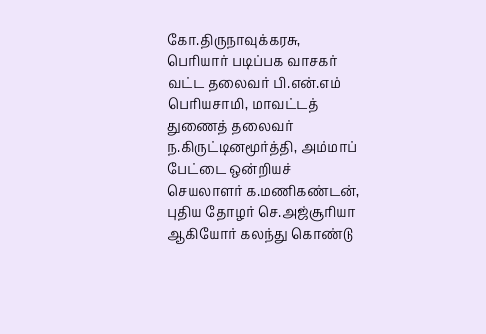கோ.திருநாவுக்கரசு, பெரியார் படிப்பக வாசகர் வட்ட தலைவர் பி.என்.எம் பெரியசாமி, மாவட்டத் துணைத் தலைவர் ந.கிருட்டினமூர்த்தி, அம்மாப் பேட்டை ஒன்றியச் செயலாளர் க.மணிகண்டன், புதிய தோழர் செ.அஜ்சூரியா ஆகியோர் கலந்து கொண்டு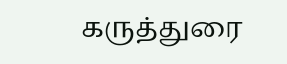கருத்துரை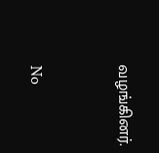வழங்கினர்.


No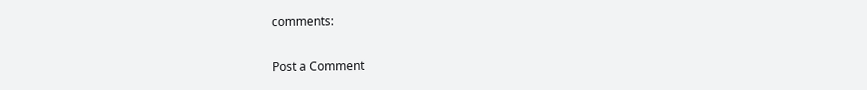comments:

Post a Comment